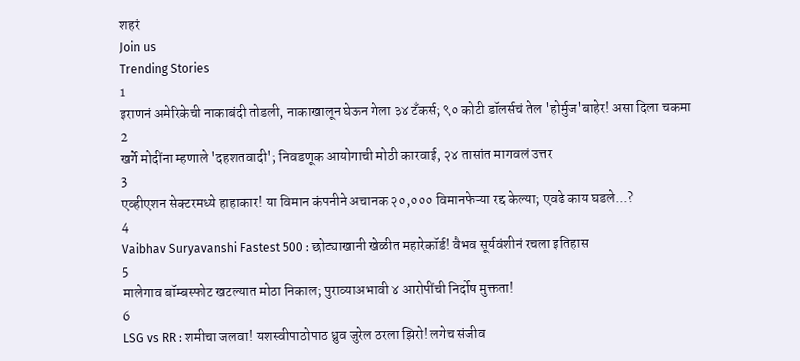शहरं
Join us
Trending Stories
1
इराणनं अमेरिकेची नाकाबंदी तोडली, नाकाखालून घेऊन गेला ३४ टँकर्स; ९० कोटी डॉलर्सचं तेल 'होर्मुज'बाहेर! असा दिला चकमा
2
खर्गे मोदींना म्हणाले 'दहशतवादी'; निवडणूक आयोगाची मोठी कारवाई, २४ तासांत मागवलं उत्तर
3
एव्हीएशन सेक्टरमध्ये हाहाकार! या विमान कंपनीने अचानक २०,००० विमानफेऱ्या रद्द केल्या; एवढे काय घडले...?
4
Vaibhav Suryavanshi Fastest 500 : छोट्याखानी खेळीत महारेकॉर्ड! वैभव सूर्यवंशीनं रचला इतिहास
5
मालेगाव बॉम्बस्फोट खटल्यात मोठा निकाल; पुराव्याअभावी ४ आरोपींची निर्दोष मुक्तता!
6
LSG vs RR : शमीचा जलवा! यशस्वीपाठोपाठ ध्रुव जुरेल ठरला झिरो! लगेच संजीव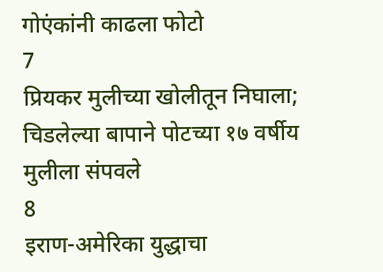गोएंकांनी काढला फोटो
7
प्रियकर मुलीच्या खोलीतून निघाला; चिडलेल्या बापाने पोटच्या १७ वर्षीय मुलीला संपवले
8
इराण-अमेरिका युद्धाचा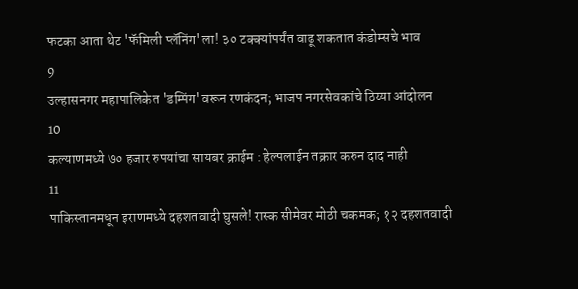फटका आता थेट 'फॅमिली प्लॅनिंग'ला! ३० टक्क्यांपर्यंत वाढू शकतात कंडोम्सचे भाव
9
उल्हासनगर महापालिकेत 'डम्पिंग'वरून रणकंदन; भाजप नगरसेवकांचे ठिय्या आंदोलन
10
कल्याणमध्ये ७० हजार रुपयांचा सायबर क्राईम : हेल्पलाईन तक्रार करुन दाद नाही
11
पाकिस्तानमधून इराणमध्ये दहशतवादी घुसले! रास्क सीमेवर मोठी चकमक; १२ दहशतवादी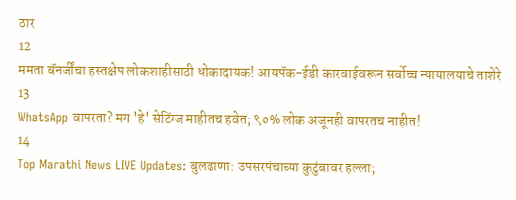ठार
12
ममता बॅनर्जींचा हस्तक्षेप लोकशाहीसाठी धोकादायक! आयपॅक-ईडी कारवाईवरून सर्वोच्च न्यायालयाचे ताशेरे
13
WhatsApp वापरता? मग 'हे' सेटिंग्ज माहीतच हवेत; ९०% लोक अजूनही वापरतच नाहीत!
14
Top Marathi News LIVE Updates: बुलढाणा: उपसरपंचाच्या कुटुंबावर हल्ला;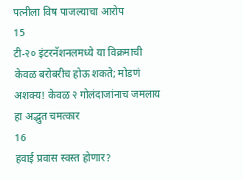पत्नीला विष पाजल्याचा आरोप
15
टी-२० इंटरनॅशनलमध्ये या विक्रमाची केवळ बरोबरीच होऊ शकते; मोडणं अशक्य! केवळ २ गोलंदाजांनाच जमलाय हा अद्भुत चमत्कार
16
हवाई प्रवास स्वस्त होणार?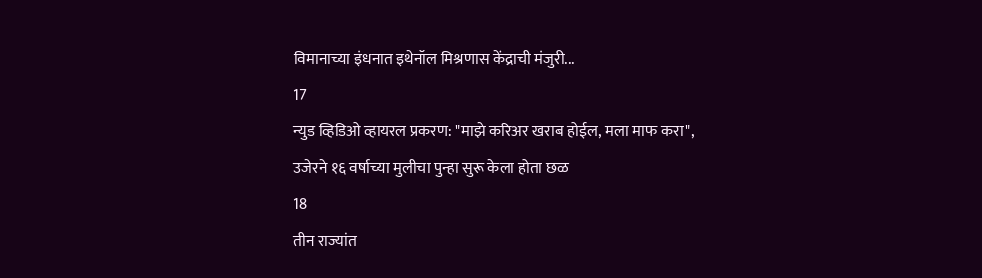विमानाच्या इंधनात इथेनॉल मिश्रणास केंद्राची मंजुरी...
17
न्युड व्हिडिओ व्हायरल प्रकरण: "माझे करिअर खराब होईल, मला माफ करा", उजेरने १६ वर्षाच्या मुलीचा पुन्हा सुरू केला होता छळ
18
तीन राज्यांत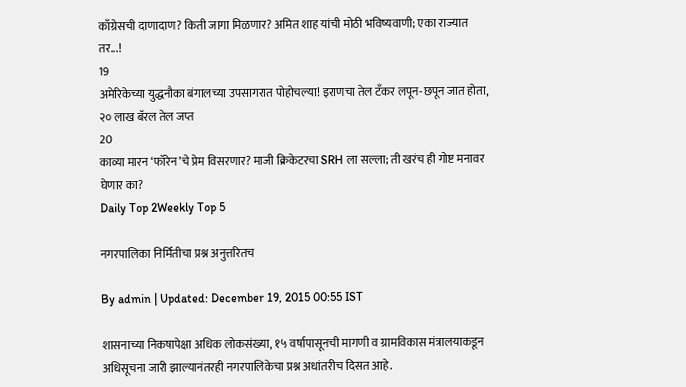काँग्रेसची दाणादाण? किती जागा मिळणार? अमित शाह यांची मोठी भविष्यवाणी; एका राज्यात तर...!
19
अमेरिकेच्या युद्धनौका बंगालच्या उपसागरात पोहोचल्या! इराणचा तेल टँकर लपून-छपून जात होता, २० लाख बॅरल तेल जप्त
20
काव्या मारन ‘फॉरेन’चे प्रेम विसरणार? माजी क्रिकेटरचा SRH ला सल्ला; ती खरंच ही गोष्ट मनावर घेणार का?
Daily Top 2Weekly Top 5

नगरपालिका निर्मितीचा प्रश्न अनुत्तरितच

By admin | Updated: December 19, 2015 00:55 IST

शासनाच्या निकषापेक्षा अधिक लोकसंख्या, १५ वर्षापासूनची मागणी व ग्रामविकास मंत्रालयाकडून अधिसूचना जारी झाल्यानंतरही नगरपालिकेचा प्रश्न अधांतरीच दिसत आहे.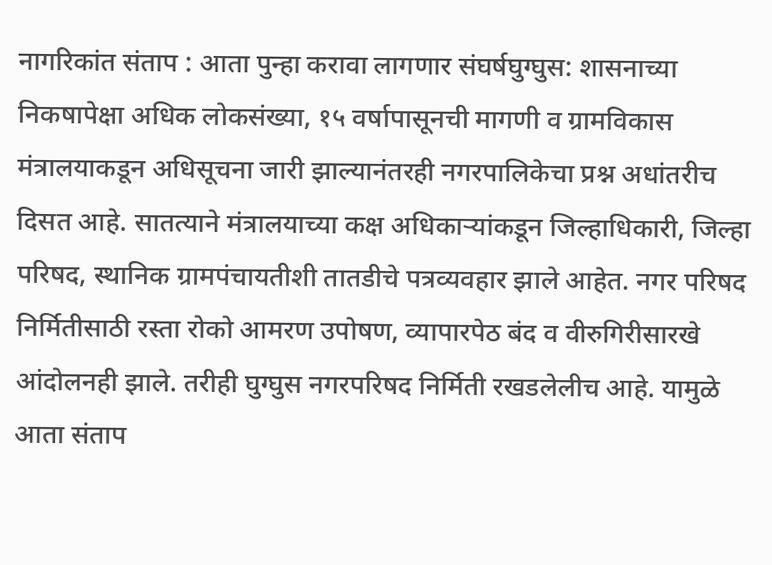नागरिकांत संताप : आता पुन्हा करावा लागणार संघर्षघुग्घुस: शासनाच्या निकषापेक्षा अधिक लोकसंख्या, १५ वर्षापासूनची मागणी व ग्रामविकास मंत्रालयाकडून अधिसूचना जारी झाल्यानंतरही नगरपालिकेचा प्रश्न अधांतरीच दिसत आहे. सातत्याने मंत्रालयाच्या कक्ष अधिकाऱ्यांकडून जिल्हाधिकारी, जिल्हा परिषद, स्थानिक ग्रामपंचायतीशी तातडीचे पत्रव्यवहार झाले आहेत. नगर परिषद निर्मितीसाठी रस्ता रोको आमरण उपोषण, व्यापारपेठ बंद व वीरुगिरीसारखे आंदोलनही झाले. तरीही घुग्घुस नगरपरिषद निर्मिती रखडलेलीच आहे. यामुळे आता संताप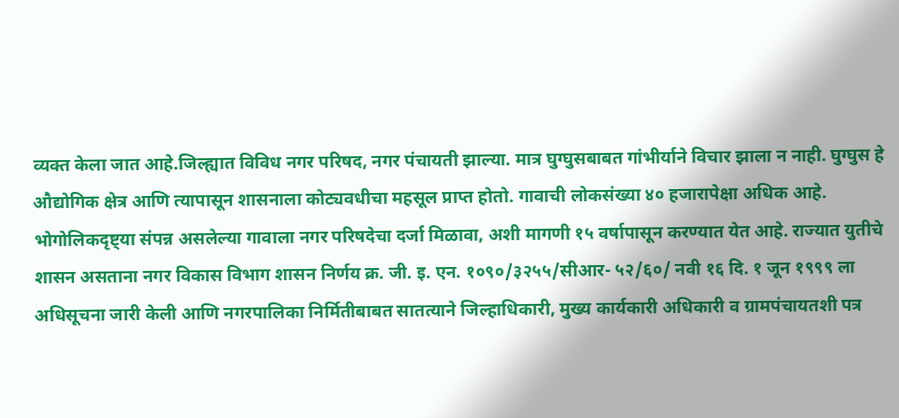व्यक्त केला जात आहे.जिल्ह्यात विविध नगर परिषद, नगर पंचायती झाल्या. मात्र घुग्घुसबाबत गांभीर्याने विचार झाला न नाही. घुग्घुस हे औद्योगिक क्षेत्र आणि त्यापासून शासनाला कोट्यवधीचा महसूल प्राप्त होतो. गावाची लोकसंख्या ४० हजारापेक्षा अधिक आहे. भोगोलिकदृष्ट्या संपन्न असलेल्या गावाला नगर परिषदेचा दर्जा मिळावा, अशी मागणी १५ वर्षापासून करण्यात येत आहे. राज्यात युतीचे शासन असताना नगर विकास विभाग शासन निर्णय क्र. जी. इ. एन. १०९०/३२५५/सीआर- ५२/६०/ नवी १६ दि. १ जून १९९९ ला अधिसूचना जारी केली आणि नगरपालिका निर्मितीबाबत सातत्याने जिल्हाधिकारी, मुख्य कार्यकारी अधिकारी व ग्रामपंचायतशी पत्र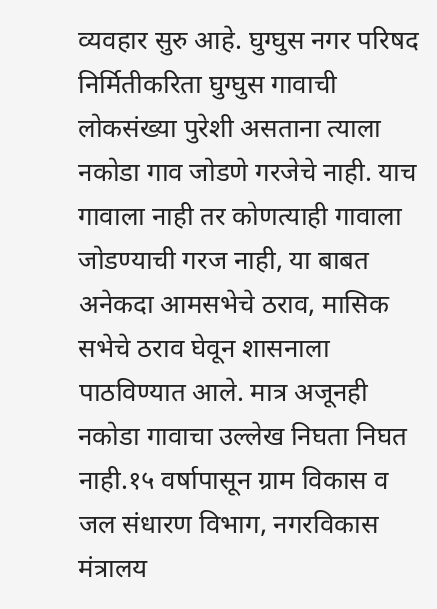व्यवहार सुरु आहे. घुग्घुस नगर परिषद निर्मितीकरिता घुग्घुस गावाची लोकसंख्या पुरेशी असताना त्याला नकोडा गाव जोडणे गरजेचे नाही. याच गावाला नाही तर कोणत्याही गावाला जोडण्याची गरज नाही, या बाबत अनेकदा आमसभेचे ठराव, मासिक सभेचे ठराव घेवून शासनाला पाठविण्यात आले. मात्र अजूनही नकोडा गावाचा उल्लेख निघता निघत नाही.१५ वर्षापासून ग्राम विकास व जल संधारण विभाग, नगरविकास मंत्रालय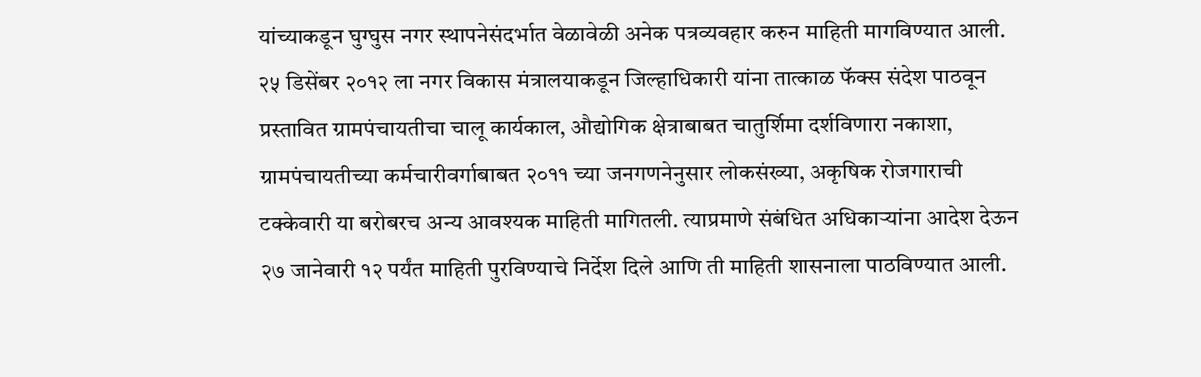यांच्याकडून घुग्घुस नगर स्थापनेसंदर्भात वेळावेळी अनेक पत्रव्यवहार करुन माहिती मागविण्यात आली. २५ डिसेंबर २०१२ ला नगर विकास मंत्रालयाकडून जिल्हाधिकारी यांना तात्काळ फॅक्स संदेश पाठवून प्रस्तावित ग्रामपंचायतीचा चालू कार्यकाल, औद्योगिक क्षेत्राबाबत चातुर्शिमा दर्शविणारा नकाशा, ग्रामपंचायतीच्या कर्मचारीवर्गाबाबत २०११ च्या जनगणनेनुसार लोकसंख्या, अकृषिक रोजगाराची टक्केवारी या बरोबरच अन्य आवश्यक माहिती मागितली. त्याप्रमाणे संबंधित अधिकाऱ्यांना आदेश देऊन २७ जानेवारी १२ पर्यंत माहिती पुरविण्याचे निर्देश दिले आणि ती माहिती शासनाला पाठविण्यात आली.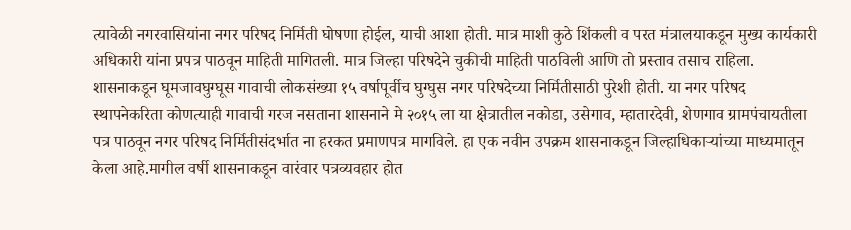त्यावेळी नगरवासियांना नगर परिषद निर्मिती घोषणा होईल, याची आशा होती. मात्र माशी कुठे शिंकली व परत मंत्रालयाकडून मुख्य कार्यकारी अधिकारी यांना प्रपत्र पाठवून माहिती मागितली. मात्र जिल्हा परिषदेने चुकीची माहिती पाठविली आणि तो प्रस्ताव तसाच राहिला. शासनाकडून घूमजावघुग्घूस गावाची लोकसंख्या १५ वर्षापूर्वीच घुग्घुस नगर परिषदेच्या निर्मितीसाठी पुरेशी होती. या नगर परिषद स्थापनेकरिता कोणत्याही गावाची गरज नसताना शासनाने मे २०१५ ला या क्षेत्रातील नकोडा, उसेगाव, म्हातारदेवी, शेणगाव ग्रामपंचायतीला पत्र पाठवून नगर परिषद निर्मितीसंदर्भात ना हरकत प्रमाणपत्र मागविले. हा एक नवीन उपक्रम शासनाकडून जिल्हाधिकाऱ्यांच्या माध्यमातून केला आहे.मागील वर्षी शासनाकडून वारंवार पत्रव्यवहार होत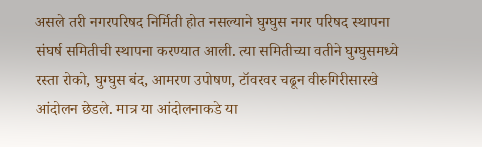असले तरी नगरपरिषद निर्मिती होत नसल्याने घुग्घुस नगर परिषद स्थापना संघर्ष समितीची स्थापना करण्यात आली. त्या समितीच्या वतीने घुग्घुसमध्ये रस्ता रोको, घुग्घुस बंद, आमरण उपोषण, टॉवरवर चढून वीरुगिरीसारखे आंदोलन छेडले. मात्र या आंदोलनाकडे या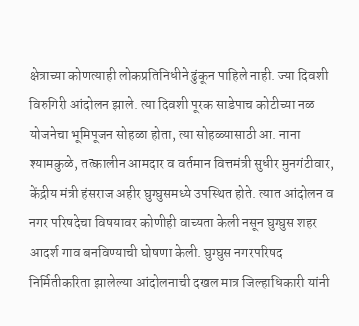क्षेत्राच्या कोणत्याही लोकप्रतिनिधीने ढुंकून पाहिले नाही. ज्या दिवशी विरुगिरी आंदोलन झाले. त्या दिवशी पूरक साडेपाच कोटीच्या नळ योजनेचा भूमिपूजन सोहळा होता, त्या सोहळ्यासाठी आ. नाना श्यामकुळे, तत्कालीन आमदार व वर्तमान वित्तमंत्री सुधीर मुनगंटीवार, केंद्रीय मंत्री हंसराज अहीर घुग्घुसमध्ये उपस्थित होते. त्यात आंदोलन व नगर परिषदेचा विषयावर कोणीही वाच्यता केली नसून घुग्घुस शहर आदर्श गाव बनविण्याची घोषणा केली. घुग्घुस नगरपरिषद निर्मितीकरिता झालेल्या आंदोलनाची दखल मात्र जिल्हाधिकारी यांनी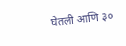घेतली आणि ३०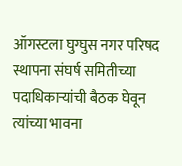ऑगस्टला घुग्घुस नगर परिषद स्थापना संघर्ष समितीच्या पदाधिकाऱ्यांची बैठक घेवून त्यांच्या भावना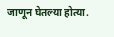जाणून घेतल्या होत्या.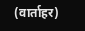(वार्ताहर)